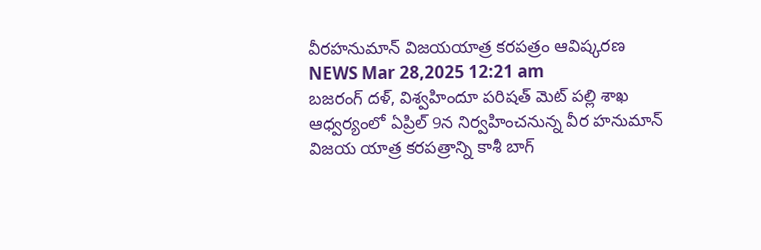వీరహనుమాన్ విజయయాత్ర కరపత్రం ఆవిష్కరణ
NEWS Mar 28,2025 12:21 am
బజరంగ్ దళ్, విశ్వహిందూ పరిషత్ మెట్ పల్లి శాఖ ఆధ్వర్యంలో ఏప్రిల్ 9న నిర్వహించనున్న వీర హనుమాన్ విజయ యాత్ర కరపత్రాన్ని కాశీ బాగ్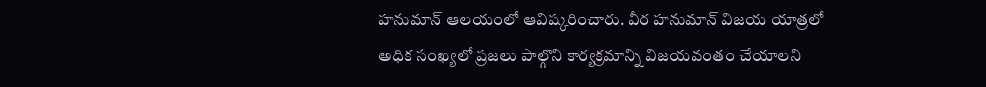హనుమాన్ ఆలయంలో ఆవిష్కరించారు. వీర హనుమాన్ విజయ యాత్రలో అధిక సంఖ్యలో ప్రజలు పాల్గొని కార్యక్రమాన్ని విజయవంతం చేయాలని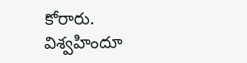కోరారు. విశ్వహిందూ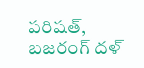పరిషత్, బజరంగ్ దళ్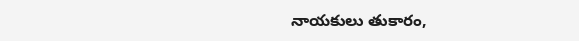నాయకులు తుకారం,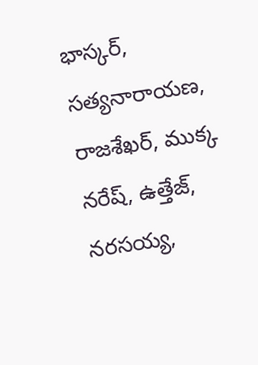భాస్కర్, సత్యనారాయణ, రాజశేఖర్, ముక్క నరేష్, ఉత్తేజ్, నరసయ్య,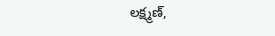లక్ష్మణ్,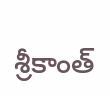శ్రీకాంత్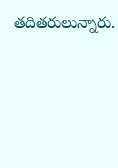తదితరులున్నారు.